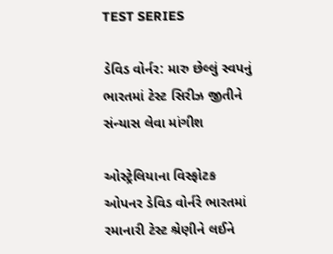TEST SERIES

ડેવિડ વોર્નર: મારુ છેલ્લું સ્વપનું ભારતમાં ટેસ્ટ સિરીઝ જીતીને સંન્યાસ લેવા માંગીશ

ઓસ્ટ્રેલિયાના વિસ્ફોટક ઓપનર ડેવિડ વોર્નરે ભારતમાં રમાનારી ટેસ્ટ શ્રેણીને લઈને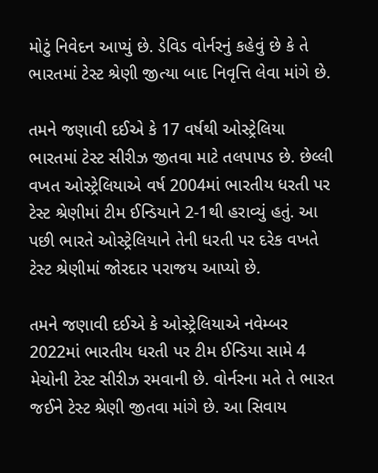મોટું નિવેદન આપ્યું છે. ડેવિડ વોર્નરનું કહેવું છે કે તે ભારતમાં ટેસ્ટ શ્રેણી જીત્યા બાદ નિવૃત્તિ લેવા માંગે છે.

તમને જણાવી દઈએ કે 17 વર્ષથી ઓસ્ટ્રેલિયા ભારતમાં ટેસ્ટ સીરીઝ જીતવા માટે તલપાપડ છે. છેલ્લી વખત ઓસ્ટ્રેલિયાએ વર્ષ 2004માં ભારતીય ધરતી પર ટેસ્ટ શ્રેણીમાં ટીમ ઈન્ડિયાને 2-1થી હરાવ્યું હતું. આ પછી ભારતે ઓસ્ટ્રેલિયાને તેની ધરતી પર દરેક વખતે ટેસ્ટ શ્રેણીમાં જોરદાર પરાજય આપ્યો છે.

તમને જણાવી દઈએ કે ઓસ્ટ્રેલિયાએ નવેમ્બર 2022માં ભારતીય ધરતી પર ટીમ ઈન્ડિયા સામે 4 મેચોની ટેસ્ટ સીરીઝ રમવાની છે. વોર્નરના મતે તે ભારત જઈને ટેસ્ટ શ્રેણી જીતવા માંગે છે. આ સિવાય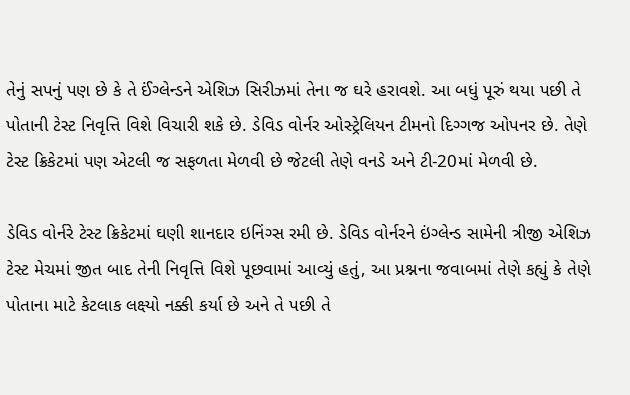તેનું સપનું પણ છે કે તે ઈંગ્લેન્ડને એશિઝ સિરીઝમાં તેના જ ઘરે હરાવશે. આ બધું પૂરું થયા પછી તે પોતાની ટેસ્ટ નિવૃત્તિ વિશે વિચારી શકે છે. ડેવિડ વોર્નર ઓસ્ટ્રેલિયન ટીમનો દિગ્ગજ ઓપનર છે. તેણે ટેસ્ટ ક્રિકેટમાં પણ એટલી જ સફળતા મેળવી છે જેટલી તેણે વનડે અને ટી-20માં મેળવી છે.

ડેવિડ વોર્નરે ટેસ્ટ ક્રિકેટમાં ઘણી શાનદાર ઇનિંગ્સ રમી છે. ડેવિડ વોર્નરને ઇંગ્લેન્ડ સામેની ત્રીજી એશિઝ ટેસ્ટ મેચમાં જીત બાદ તેની નિવૃત્તિ વિશે પૂછવામાં આવ્યું હતું, આ પ્રશ્નના જવાબમાં તેણે કહ્યું કે તેણે પોતાના માટે કેટલાક લક્ષ્યો નક્કી કર્યા છે અને તે પછી તે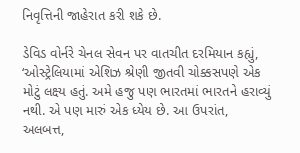નિવૃત્તિની જાહેરાત કરી શકે છે.

ડેવિડ વોર્નરે ચેનલ સેવન પર વાતચીત દરમિયાન કહ્યું, ‘ઓસ્ટ્રેલિયામાં એશિઝ શ્રેણી જીતવી ચોક્કસપણે એક મોટું લક્ષ્ય હતું. અમે હજુ પણ ભારતમાં ભારતને હરાવ્યું નથી. એ પણ મારું એક ધ્યેય છે. આ ઉપરાંત, અલબત્ત,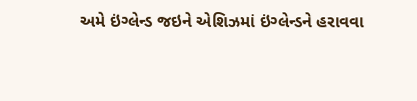અમે ઇંગ્લેન્ડ જઇને એશિઝમાં ઇંગ્લેન્ડને હરાવવા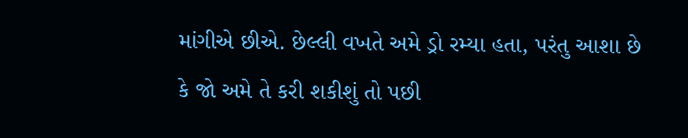માંગીએ છીએ. છેલ્લી વખતે અમે ડ્રો રમ્યા હતા, પરંતુ આશા છે કે જો અમે તે કરી શકીશું તો પછી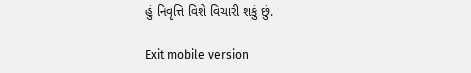હું નિવૃત્તિ વિશે વિચારી શકું છું.

Exit mobile version